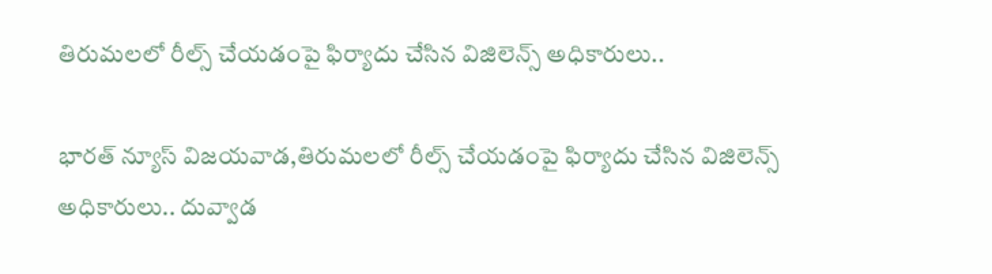తిరుమలలో రీల్స్ చేయడంపై ఫిర్యాదు చేసిన విజిలెన్స్ అధికారులు..

భారత్ న్యూస్ విజయవాడ,తిరుమలలో రీల్స్ చేయడంపై ఫిర్యాదు చేసిన విజిలెన్స్ అధికారులు.. దువ్వాడ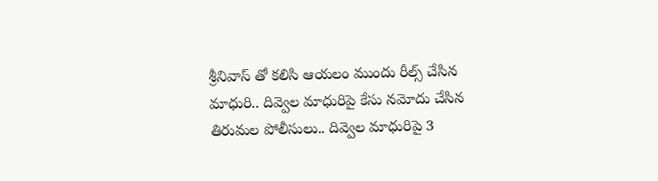శ్రీనివాస్ తో కలిసి ఆయలం ముందు రీల్స్ చేసిన మాధురి.. దివ్వెల మాధురిపై కేసు నమోదు చేసిన తిరుమల పోలీసులు.. దివ్వెల మాధురిపై 3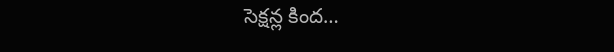సెక్షన్ల కింద…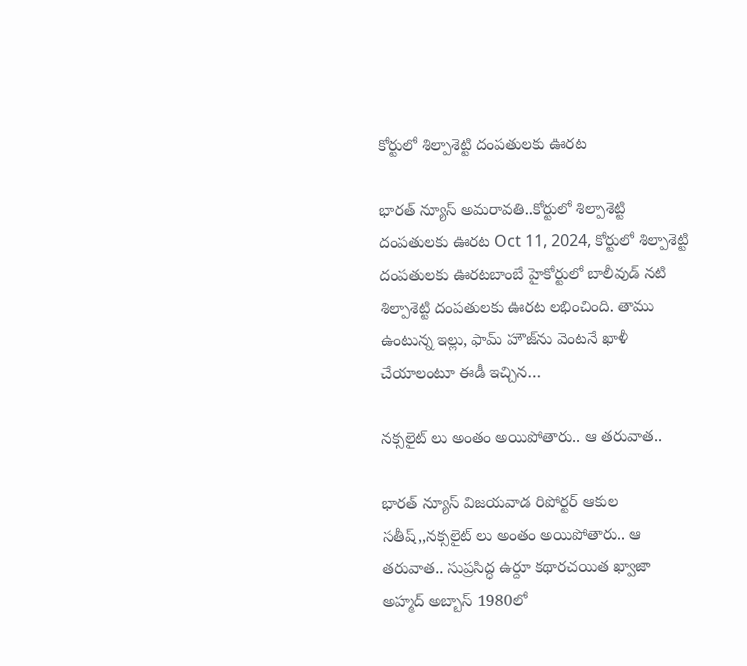కోర్టులో శిల్పాశెట్టి దంపతులకు ఊరట

భారత్ న్యూస్ అమరావతి..కోర్టులో శిల్పాశెట్టి దంపతులకు ఊరట Oct 11, 2024, కోర్టులో శిల్పాశెట్టి దంపతులకు ఊరటబాంబే హైకోర్టులో బాలీవుడ్ నటి శిల్పాశెట్టి దంపతులకు ఊరట లభించింది. తాము ఉంటున్న ఇల్లు, ఫామ్ హౌజ్‌ను వెంటనే ఖాళీ చేయాలంటూ ఈడీ ఇచ్చిన…

నక్సలైట్ లు అంతం అయిపోతారు.. ఆ తరువాత..

భారత్ న్యూస్ విజయవాడ రిపోర్టర్ ఆకుల సతీష్,,నక్సలైట్ లు అంతం అయిపోతారు.. ఆ తరువాత.. సుప్రసిద్ధ ఉర్దూ కథారచయిత ఖ్వాజా అహ్మద్ అబ్బాస్ 1980లో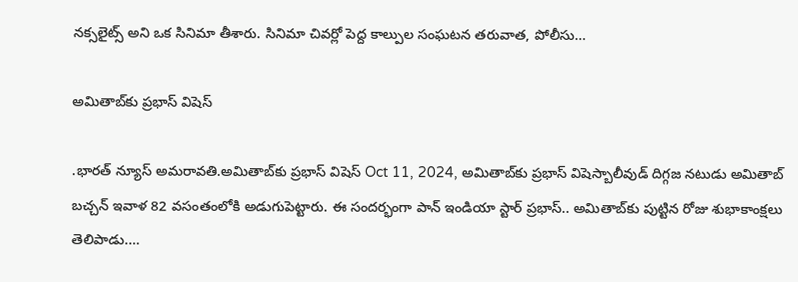నక్సలైట్స్ అని ఒక సినిమా తీశారు. సినిమా చివర్లో పెద్ద కాల్పుల సంఘటన తరువాత, పోలీసు…

అమితాబ్‌కు ప్రభాస్ విషెస్

.భారత్ న్యూస్ అమరావతి.అమితాబ్‌కు ప్రభాస్ విషెస్ Oct 11, 2024, అమితాబ్‌కు ప్రభాస్ విషెస్బాలీవుడ్ దిగ్గజ నటుడు అమితాబ్ బచ్చన్ ఇవాళ 82 వసంతంలోకి అడుగుపెట్టారు. ఈ సందర్భంగా పాన్ ఇండియా స్టార్ ప్రభాస్.. అమితాబ్‌కు పుట్టిన రోజు శుభాకాంక్షలు తెలిపాడు.…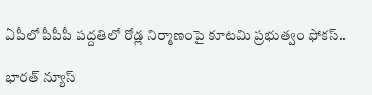ఏపీలో పీపీపీ పద్దతిలో రోడ్ల నిర్మాణంపై కూటమి ప్రభుత్వం ఫోకస్..

భారత్ న్యూస్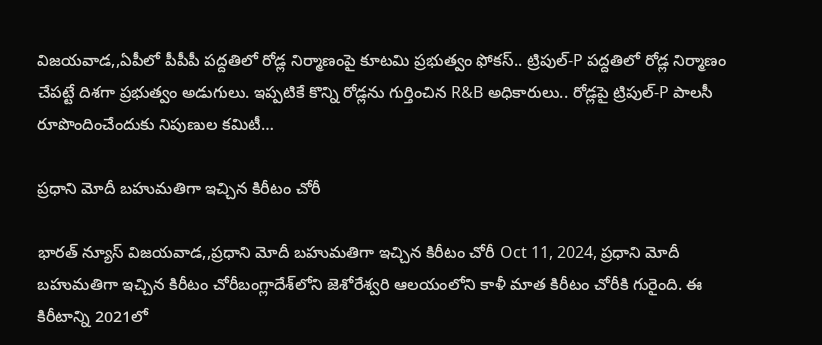విజయవాడ,,ఏపీలో పీపీపీ పద్దతిలో రోడ్ల నిర్మాణంపై కూటమి ప్రభుత్వం ఫోకస్.. ట్రిపుల్-P పద్దతిలో రోడ్ల నిర్మాణం చేపట్టే దిశగా ప్రభుత్వం అడుగులు. ఇప్పటికే కొన్ని రోడ్లను గుర్తించిన R&B అధికారులు.. రోడ్లపై ట్రిపుల్-P పాలసీ రూపొందించేందుకు నిపుణుల కమిటీ…

ప్రధాని మోదీ బహుమతిగా ఇచ్చిన కిరీటం చోరీ

భారత్ న్యూస్ విజయవాడ,,ప్రధాని మోదీ బహుమతిగా ఇచ్చిన కిరీటం చోరీ Oct 11, 2024, ప్రధాని మోదీ బహుమతిగా ఇచ్చిన కిరీటం చోరీబంగ్లాదేశ్‌లోని జెశోరేశ్వరి ఆలయంలోని కాళీ మాత కిరీటం చోరీకి గురైంది. ఈ కిరీటాన్ని 2021లో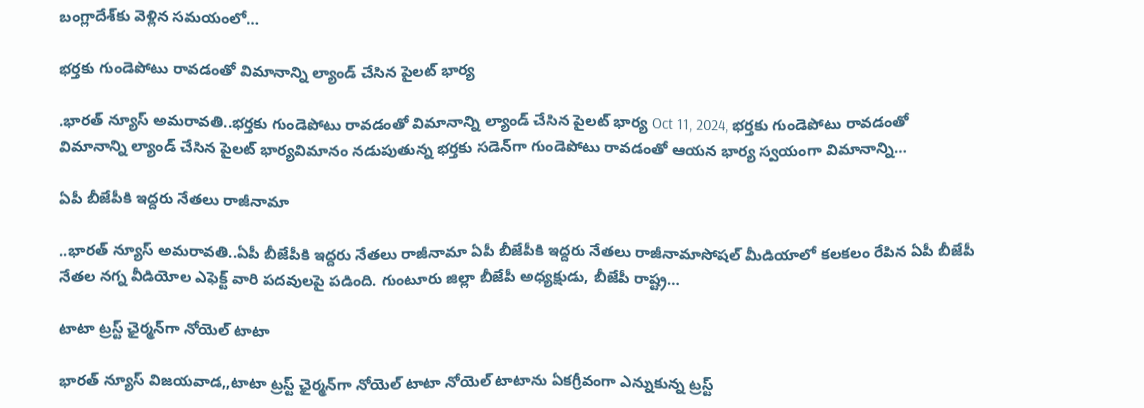బంగ్లాదేశ్‌కు వెళ్లిన సమయంలో…

భర్తకు గుండెపోటు రావడంతో విమానాన్ని ల్యాండ్ చేసిన పైలట్ భార్య

.భారత్ న్యూస్ అమరావతి..భర్తకు గుండెపోటు రావడంతో విమానాన్ని ల్యాండ్ చేసిన పైలట్ భార్య Oct 11, 2024, భర్తకు గుండెపోటు రావడంతో విమానాన్ని ల్యాండ్ చేసిన పైలట్ భార్యవిమానం నడుపుతున్న భర్తకు సడెన్‌గా గుండెపోటు రావడంతో ఆయన భార్య స్వయంగా విమానాన్ని…

ఏపీ బీజేపీకి ఇద్దరు నేతలు రాజీనామా

..భారత్ న్యూస్ అమరావతి..ఏపీ బీజేపీకి ఇద్దరు నేతలు రాజీనామా ఏపీ బీజేపీకి ఇద్దరు నేతలు రాజీనామాసోషల్ మీడియాలో కలకలం రేపిన ఏపీ బీజేపీ నేతల నగ్న వీడియోల ఎఫెక్ట్ వారి పదవులపై పడింది. గుంటూరు జిల్లా బీజేపీ అధ్యక్షుడు, బీజేపీ రాష్ట్ర…

టాటా ట్రస్ట్ ఛైర్మన్‌గా నోయెల్ టాటా

భారత్ న్యూస్ విజయవాడ,,టాటా ట్రస్ట్ ఛైర్మన్‌గా నోయెల్ టాటా నోయెల్ టాటాను ఏకగ్రీవంగా ఎన్నుకున్న ట్రస్ట్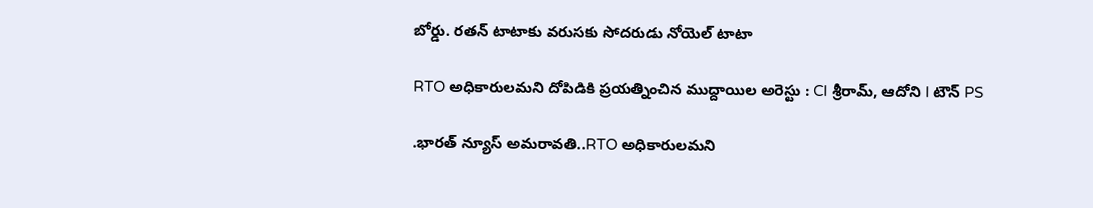బోర్డు. రతన్ టాటాకు వరుసకు సోదరుడు నోయెల్ టాటా

RTO అధికారులమని దోపిడికి ప్రయత్నించిన ముద్దాయిల అరెస్టు : CI శ్రీరామ్, ఆదోని I టౌన్ PS

.భారత్ న్యూస్ అమరావతి..RTO అధికారులమని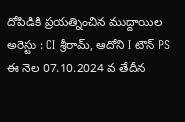దోపిడికి ప్రయత్నించిన ముద్దాయిల అరెస్టు : CI శ్రీరామ్, ఆదోని I టౌన్ PS ఈ నెల 07.10.2024 వ తేదీన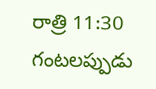రాత్రి 11:30 గంటలప్పుడు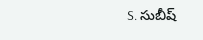S. సుబీష్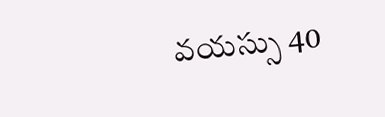వయస్సు 40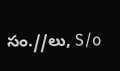సం.//లు, S/o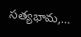సత్యభామ,…